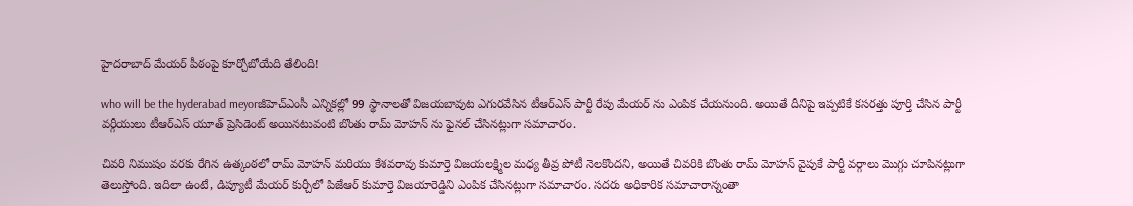హైదరాబాద్ మేయర్ పీఠంపై కూర్చోబోయేది తేలింది!

who will be the hyderabad meyorజీహెచ్ఎంసీ ఎన్నికల్లో 99 స్థానాలతో విజయబావుట ఎగురవేసిన టీఆర్ఎస్ పార్టీ రేపు మేయర్ ను ఎంపిక చేయనుంది. అయితే దీనిపై ఇప్పటికే కసరత్తు పూర్తి చేసిన పార్టీ వర్గీయులు టీఆర్ఎస్ యూత్ ప్రెసిడెంట్ అయినటువంటి బొంతు రామ్ మోహన్ ను ఫైనల్ చేసినట్లుగా సమాచారం.

చివరి నిముషం వరకు రేగిన ఉత్కంఠలో రామ్ మోహన్ మరియు కేశవరావు కుమార్తె విజయలక్ష్మిల మధ్య తీవ్ర పోటీ నెలకొందని, అయితే చివరికి బొంతు రామ్ మోహన్ వైపుకే పార్టీ వర్గాలు మొగ్గు చూపినట్లుగా తెలుస్తోంది. ఇదిలా ఉంటే, డిప్యూటీ మేయర్ కుర్చీలో పిజేఆర్ కుమార్తె విజయారెడ్డిని ఎంపిక చేసినట్లుగా సమాచారం. సదరు అధికారిక సమాచారాన్నంతా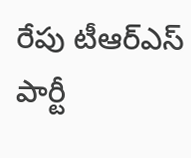రేపు టీఆర్ఎస్ పార్టీ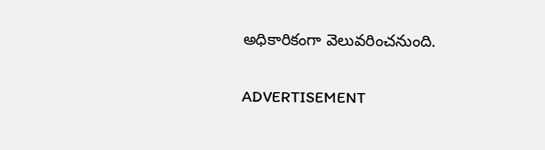అధికారికంగా వెలువరించనుంది.

ADVERTISEMENT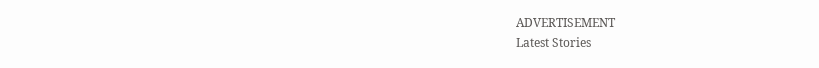ADVERTISEMENT
Latest Stories